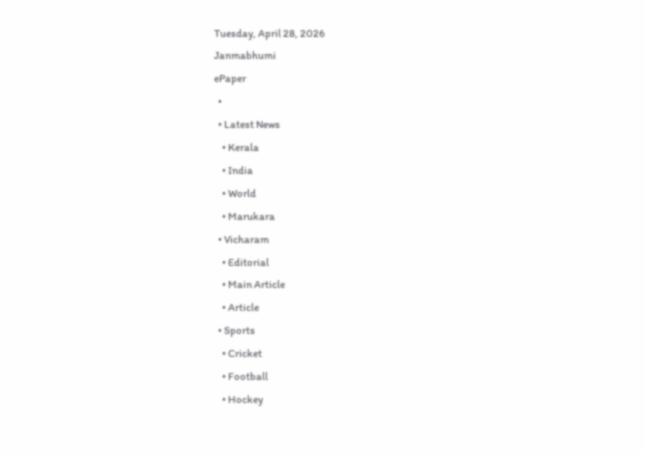Tuesday, April 28, 2026
Janmabhumi
ePaper
  •
  • Latest News
    • Kerala
    • India
    • World
    • Marukara
  • Vicharam
    • Editorial
    • Main Article
    • Article
  • Sports
    • Cricket
    • Football
    • Hockey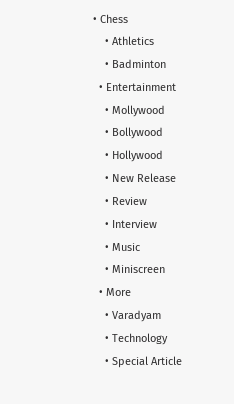• Chess
    • Athletics
    • Badminton
  • Entertainment
    • Mollywood
    • Bollywood
    • Hollywood
    • New Release
    • Review
    • Interview
    • Music
    • Miniscreen
  • More
    • Varadyam
    • Technology
    • Special Article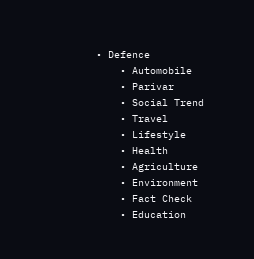• Defence
    • Automobile
    • Parivar
    • Social Trend
    • Travel
    • Lifestyle
    • Health
    • Agriculture
    • Environment
    • Fact Check
    • Education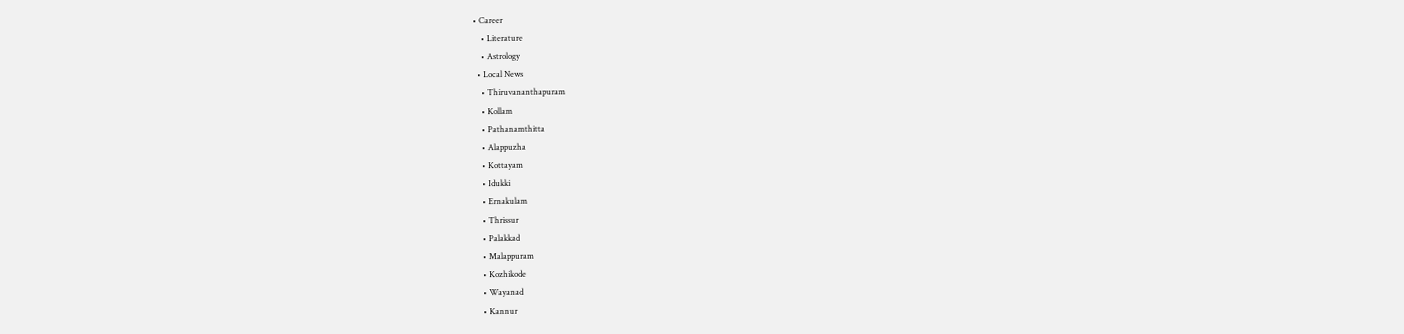• Career
    • Literature
    • Astrology
  • Local News
    • Thiruvananthapuram
    • Kollam
    • Pathanamthitta
    • Alappuzha
    • Kottayam
    • Idukki
    • Ernakulam
    • Thrissur
    • Palakkad
    • Malappuram
    • Kozhikode
    • Wayanad
    • Kannur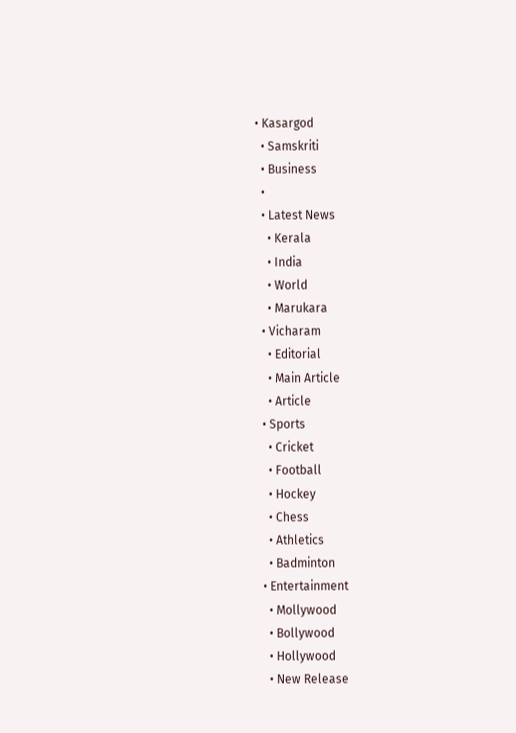• Kasargod
  • Samskriti
  • Business
  •
  • Latest News
    • Kerala
    • India
    • World
    • Marukara
  • Vicharam
    • Editorial
    • Main Article
    • Article
  • Sports
    • Cricket
    • Football
    • Hockey
    • Chess
    • Athletics
    • Badminton
  • Entertainment
    • Mollywood
    • Bollywood
    • Hollywood
    • New Release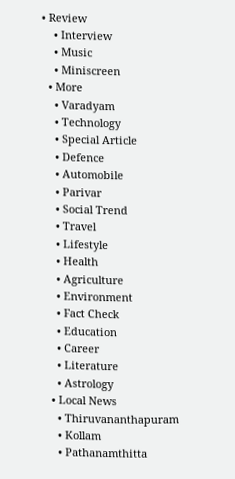• Review
    • Interview
    • Music
    • Miniscreen
  • More
    • Varadyam
    • Technology
    • Special Article
    • Defence
    • Automobile
    • Parivar
    • Social Trend
    • Travel
    • Lifestyle
    • Health
    • Agriculture
    • Environment
    • Fact Check
    • Education
    • Career
    • Literature
    • Astrology
  • Local News
    • Thiruvananthapuram
    • Kollam
    • Pathanamthitta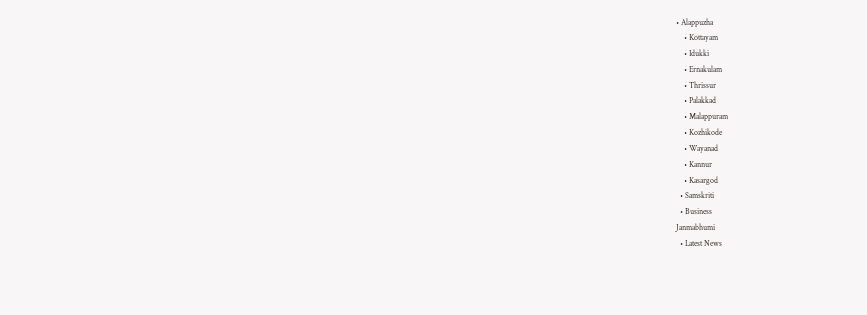• Alappuzha
    • Kottayam
    • Idukki
    • Ernakulam
    • Thrissur
    • Palakkad
    • Malappuram
    • Kozhikode
    • Wayanad
    • Kannur
    • Kasargod
  • Samskriti
  • Business
Janmabhumi
  • Latest News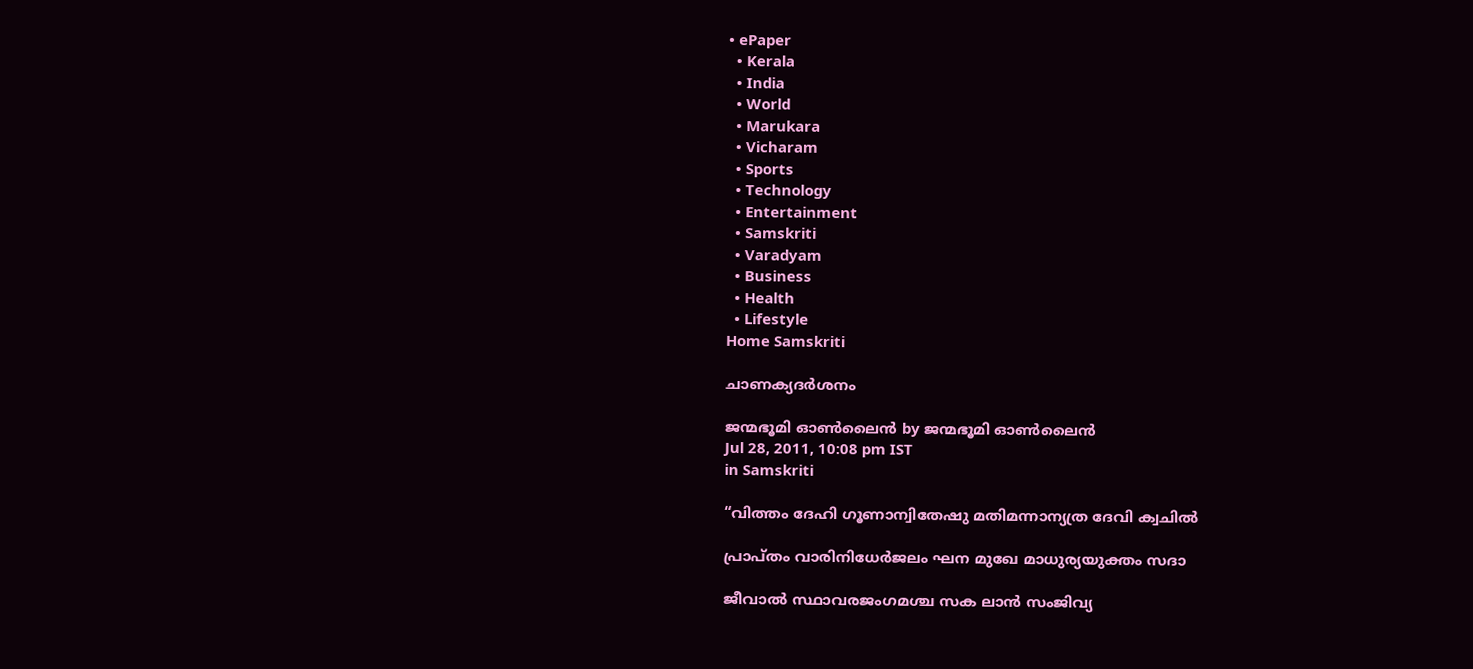• ePaper
  • Kerala
  • India
  • World
  • Marukara
  • Vicharam
  • Sports
  • Technology
  • Entertainment
  • Samskriti
  • Varadyam
  • Business
  • Health
  • Lifestyle
Home Samskriti

ചാണക്യദര്‍ശനം

ജന്മഭൂമി ഓണ്‍ലൈന്‍ by ജന്മഭൂമി ഓണ്‍ലൈന്‍
Jul 28, 2011, 10:08 pm IST
in Samskriti

“വിത്തം ദേഹി ഗൂണാന്വിതേഷു മതിമന്നാന്യത്ര ദേവി ക്വചില്‍

പ്രാപ്തം വാരിനിധേര്‍ജലം ഘന മുഖേ മാധുര്യയുക്തം സദാ

ജീവാല്‍ സ്ഥാവരജംഗമശ്ച സക ലാന്‍ സംജിവ്യ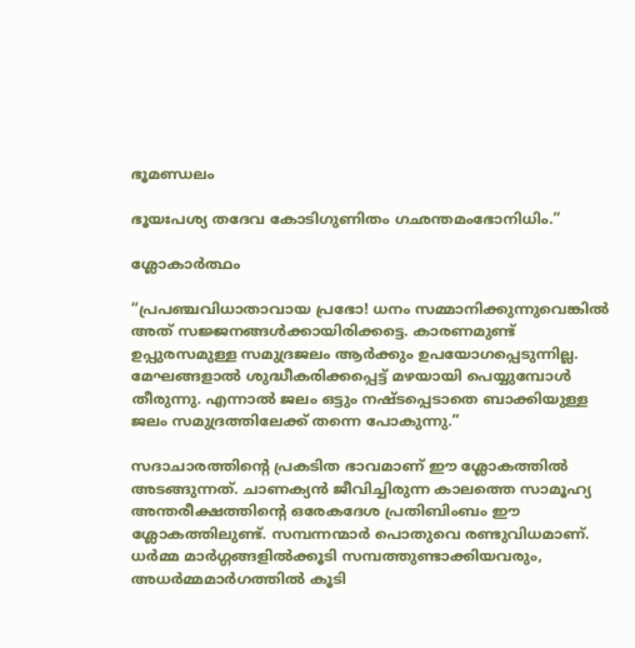ഭൂമണ്ഡലം

ഭൂയഃപശ്യ തദേവ കോടിഗുണിതം ഗഛന്തമംഭോനിധിം.”

ശ്ലോകാര്‍ത്ഥം

“പ്രപഞ്ചവിധാതാവായ പ്രഭോ! ധനം സമ്മാനിക്കുന്നുവെങ്കില്‍ അത്‌ സജ്ജനങ്ങള്‍ക്കായിരിക്കട്ടെ. കാരണമുണ്ട്‌ ഉപ്പുരസമുള്ള സമുദ്രജലം ആര്‍ക്കും ഉപയോഗപ്പെടുന്നില്ല. മേഘങ്ങളാല്‍ ശുദ്ധീകരിക്കപ്പെട്ട്‌ മഴയായി പെയ്യുമ്പോള്‍ തീരുന്നു. എന്നാല്‍ ജലം ഒട്ടും നഷ്ടപ്പെടാതെ ബാക്കിയുള്ള ജലം സമുദ്രത്തിലേക്ക്‌ തന്നെ പോകുന്നു.”

സദാചാരത്തിന്റെ പ്രകടിത ഭാവമാണ്‌ ഈ ശ്ലോകത്തില്‍ അടങ്ങുന്നത്‌. ചാണക്യന്‍ ജീവിച്ചിരുന്ന കാലത്തെ സാമൂഹ്യ അന്തരീക്ഷത്തിന്റെ ഒരേകദേശ പ്രതിബിംബം ഈ ശ്ലോകത്തിലുണ്ട്‌. സമ്പന്നന്മാര്‍ പൊതുവെ രണ്ടുവിധമാണ്‌. ധര്‍മ്മ മാര്‍ഗ്ഗങ്ങളില്‍ക്കൂടി സമ്പത്തുണ്ടാക്കിയവരും, അധര്‍മ്മമാര്‍ഗത്തില്‍ കൂടി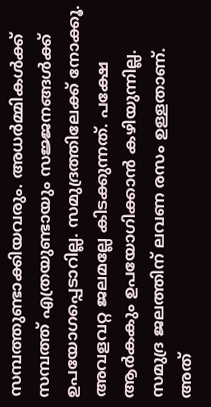സമ്പത്തുണ്ടാക്കിയവരും. അധര്‍മ്മികള്‍ക്ക്‌ സമ്പത്ത്‌ എത്രയുണ്ടായും സജ്ജനങ്ങള്‍ക്ക്‌ ഉപയോഗപ്പെടാറില്ല. സമുദ്രത്തിലേക്ക്‌ നോക്കൂ. അവളവറ്റ ജലമല്ലേ കിടക്കുന്നത്‌. പക്ഷേ ആര്‍കകും ഉപയോഗിക്കാന്‍ കഴിയുന്നില്ല. സമുദ്ര ജലത്തിന്‌ ലവണ രസം ഉള്ളതാണ്‌. അത്‌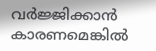വര്‍ജ്ജിക്കാന്‍ കാരണമെങ്കില്‍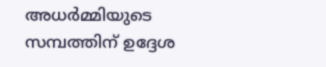അധര്‍മ്മിയുടെ സമ്പത്തിന്‌ ഉദ്ദേശ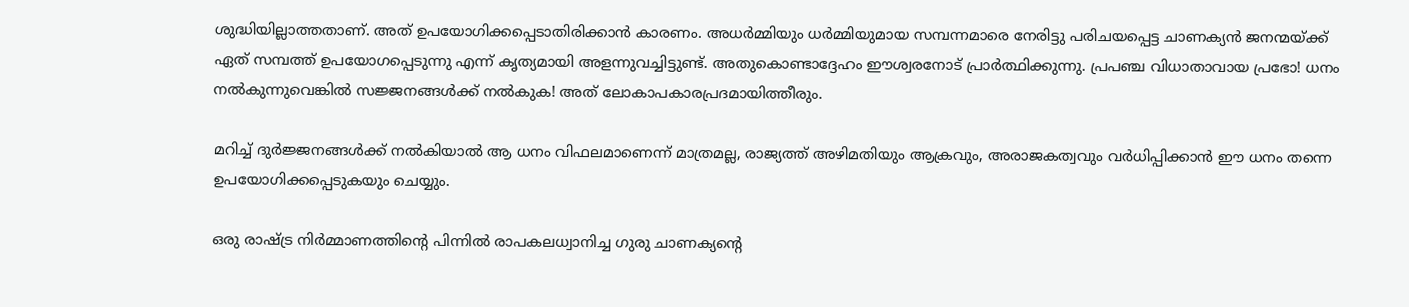ശുദ്ധിയില്ലാത്തതാണ്‌. അത്‌ ഉപയോഗിക്കപ്പെടാതിരിക്കാന്‍ കാരണം. അധര്‍മ്മിയും ധര്‍മ്മിയുമായ സമ്പന്നമാരെ നേരിട്ടു പരിചയപ്പെട്ട ചാണക്യന്‍ ജനന്മയ്‌ക്ക്‌ ഏത്‌ സമ്പത്ത്‌ ഉപയോഗപ്പെടുന്നു എന്ന്‌ കൃത്യമായി അളന്നുവച്ചിട്ടുണ്ട്‌. അതുകൊണ്ടാദ്ദേഹം ഈശ്വരനോട്‌ പ്രാര്‍ത്ഥിക്കുന്നു. പ്രപഞ്ച വിധാതാവായ പ്രഭോ! ധനം നല്‍കുന്നുവെങ്കില്‍ സജ്ജനങ്ങള്‍ക്ക്‌ നല്‍കുക! അത്‌ ലോകാപകാരപ്രദമായിത്തീരും.

മറിച്ച്‌ ദുര്‍ജ്ജനങ്ങള്‍ക്ക്‌ നല്‍കിയാല്‍ ആ ധനം വിഫലമാണെന്ന്‌ മാത്രമല്ല, രാജ്യത്ത്‌ അഴിമതിയും ആക്രവും, അരാജകത്വവും വര്‍ധിപ്പിക്കാന്‍ ഈ ധനം തന്നെ ഉപയോഗിക്കപ്പെടുകയും ചെയ്യും.

ഒരു രാഷ്‌ട്ര നിര്‍മ്മാണത്തിന്റെ പിന്നില്‍ രാപകലധ്വാനിച്ച ഗുരു ചാണക്യന്റെ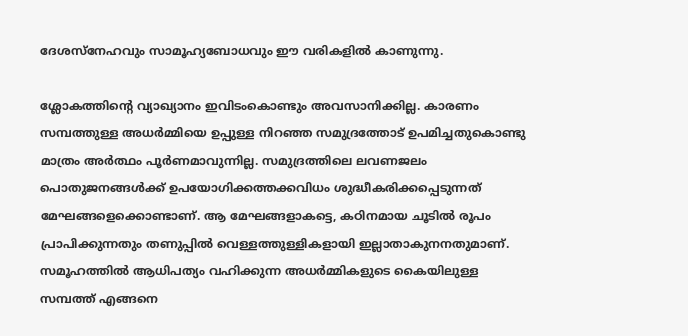ദേശസ്നേഹവും സാമൂഹ്യബോധവും ഈ വരികളില്‍ കാണുന്നു.

ശ്ലോകത്തിന്റെ വ്യാഖ്യാനം ഇവിടംകൊണ്ടും അവസാനിക്കില്ല. കാരണം സമ്പത്തുള്ള അധര്‍മ്മിയെ ഉപ്പുള്ള നിറഞ്ഞ സമുദ്രത്തോട്‌ ഉപമിച്ചതുകൊണ്ടു മാത്രം അര്‍ത്ഥം പൂര്‍ണമാവുന്നില്ല. സമുദ്രത്തിലെ ലവണജലം പൊതുജനങ്ങള്‍ക്ക്‌ ഉപയോഗിക്കത്തക്കവിധം ശുദ്ധീകരിക്കപ്പെടുന്നത്‌ മേഘങ്ങളെക്കൊണ്ടാണ്‌. ആ മേഘങ്ങളാകട്ടെ, കഠിനമായ ചൂടില്‍ രൂപം പ്രാപിക്കുന്നതും തണുപ്പില്‍ വെള്ളത്തുള്ളികളായി ഇല്ലാതാകുനനതുമാണ്‌. സമൂഹത്തില്‍ ആധിപത്യം വഹിക്കുന്ന അധര്‍മ്മികളുടെ കൈയിലുള്ള സമ്പത്ത്‌ എങ്ങനെ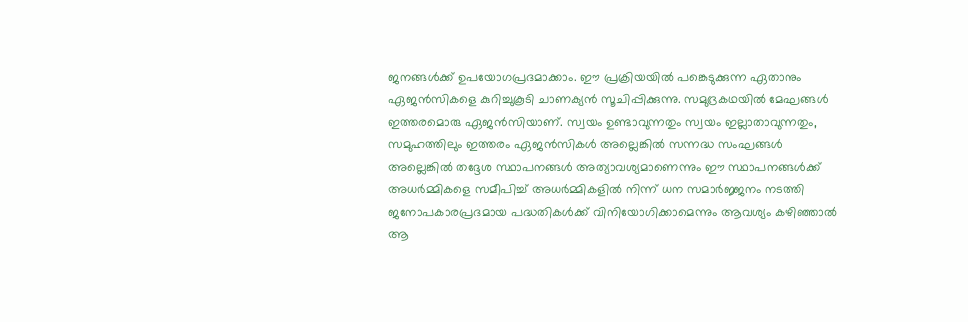ജനങ്ങള്‍ക്ക്‌ ഉപയോഗപ്രദമാക്കാം. ഈ പ്രക്രിയയില്‍ പങ്കെടുക്കുന്ന ഏതാനും ഏജന്‍സികളെ കുറിച്ചുകൂടി ചാണക്യന്‍ സൂചിപ്പിക്കുന്നു. സമുദ്രകഥയില്‍ മേഘങ്ങള്‍ ഇത്തരമൊരു ഏജന്‍സിയാണ്‌. സ്വയം ഉണ്ടാവുന്നതും സ്വയം ഇല്ലാതാവുന്നതും, സമുഹത്തിലും ഇത്തരം ഏജന്‍സികള്‍ അല്ലെങ്കില്‍ സന്നദ്ധ സംഘങ്ങള്‍ അല്ലെങ്കില്‍ തദ്ദേശ സ്ഥാപനങ്ങള്‍ അത്യാവശ്യമാണെന്നും ഈ സ്ഥാപനങ്ങള്‍ക്ക്‌ അധര്‍മ്മികളെ സമീപിച്ച്‌ അധര്‍മ്മികളില്‍ നിന്ന്‌ ധന സമാര്‍ജ്ജനം നടത്തി ജനോപകാരപ്രദമായ പദ്ധതികള്‍ക്ക്‌ വിനിയോഗിക്കാമെന്നും ആവശ്യം കഴിഞ്ഞാല്‍ ആ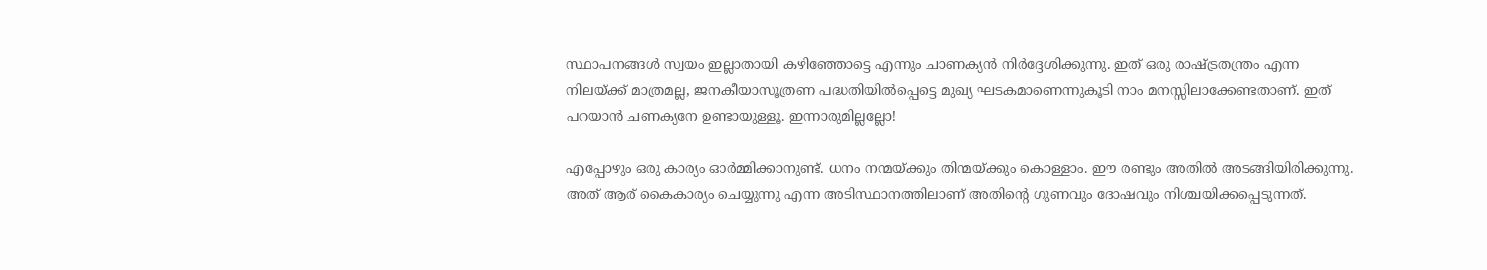സ്ഥാപനങ്ങള്‍ സ്വയം ഇല്ലാതായി കഴിഞ്ഞോട്ടെ എന്നും ചാണക്യന്‍ നിര്‍ദ്ദേശിക്കുന്നു. ഇത്‌ ഒരു രാഷ്‌ട്രതന്ത്രം എന്ന നിലയ്‌ക്ക്‌ മാത്രമല്ല, ജനകീയാസൂത്രണ പദ്ധതിയില്‍പ്പെട്ടെ മുഖ്യ ഘടകമാണെന്നുകൂടി നാം മനസ്സിലാക്കേണ്ടതാണ്‌. ഇത്‌ പറയാന്‍ ചണക്യനേ ഉണ്ടായുള്ളൂ. ഇന്നാരുമില്ലല്ലോ!

എപ്പോഴും ഒരു കാര്യം ഓര്‍മ്മിക്കാനുണ്ട്‌. ധനം നന്മയ്‌ക്കും തിന്മയ്‌ക്കും കൊള്ളാം. ഈ രണ്ടും അതില്‍ അടങ്ങിയിരിക്കുന്നു. അത്‌ ആര്‌ കൈകാര്യം ചെയ്യുന്നു എന്ന അടിസ്ഥാനത്തിലാണ്‌ അതിന്റെ ഗുണവും ദോഷവും നിശ്ചയിക്കപ്പെടുന്നത്‌.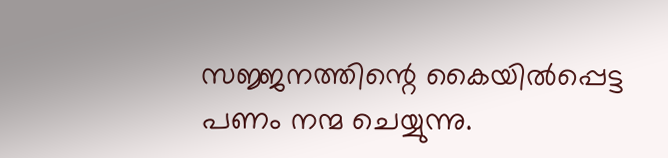സജ്ജനത്തിന്റെ കൈയില്‍പ്പെട്ട പണം നന്മ ചെയ്യുന്നു.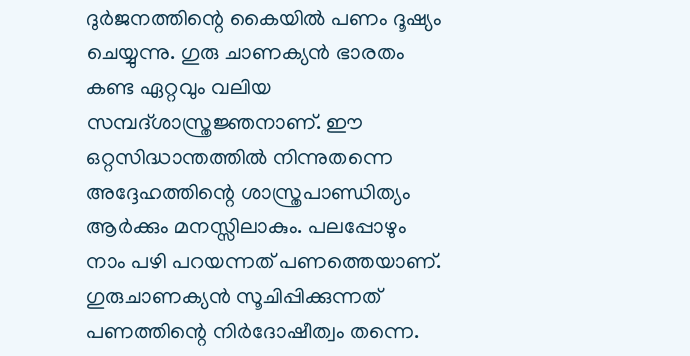ദുര്‍ജനത്തിന്റെ കൈയില്‍ പണം ദൂഷ്യം ചെയ്യുന്നു. ഗുരു ചാണക്യന്‍ ഭാരതം കണ്ട ഏറ്റവും വലിയ സമ്പദ്ശാസ്ത്രജ്ഞനാണ്‌. ഈ ഒറ്റസിദ്ധാന്തത്തില്‍ നിന്നുതന്നെ അദ്ദേഹത്തിന്റെ ശാസ്ത്രപാണ്ഡിത്യം ആര്‍ക്കും മനസ്സിലാകും. പലപ്പോഴും നാം പഴി പറയന്നത്‌ പണത്തെയാണ്‌. ഗുരുചാണക്യന്‍ സൂചിപ്പിക്കുന്നത്‌ പണത്തിന്റെ നിര്‍ദോഷീത്വം തന്നെ.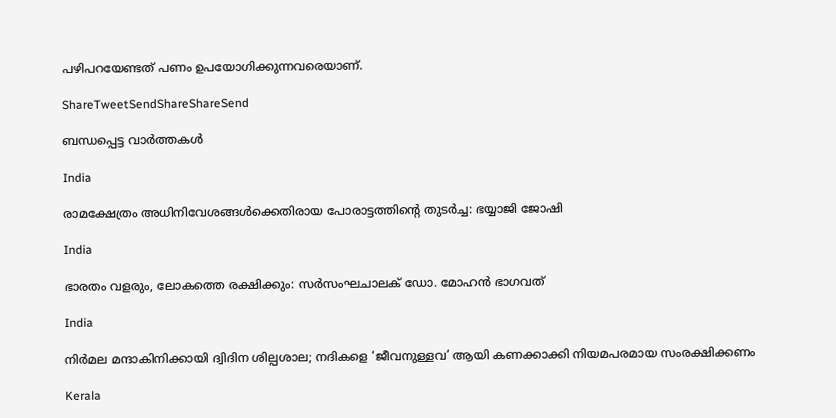പഴിപറയേണ്ടത്‌ പണം ഉപയോഗിക്കുന്നവരെയാണ്‌.

ShareTweetSendShareShareSend

ബന്ധപ്പെട്ട വാര്‍ത്തകള്‍

India

രാമക്ഷേത്രം അധിനിവേശങ്ങള്‍ക്കെതിരായ പോരാട്ടത്തിന്റെ തുടര്‍ച്ച: ഭയ്യാജി ജോഷി

India

ഭാരതം വളരും, ലോകത്തെ രക്ഷിക്കും: സര്‍സംഘചാലക് ഡോ. മോഹന്‍ ഭാഗവത്

India

നിര്‍മല മന്ദാകിനിക്കായി ദ്വിദിന ശില്പശാല; നദികളെ ‘ജീവനുള്ളവ’ ആയി കണക്കാക്കി നിയമപരമായ സംരക്ഷിക്കണം

Kerala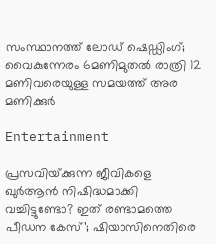സംസ്ഥാനത്ത് ലോഡ് ഷെഡ്ഡിംഗ്; വൈകുന്നേരം 6മണിമുതൽ രാത്രി 12 മണിവരെയുള്ള സമയത്ത് അര മണിക്കുർ

Entertainment

പ്രസവിയ്‌ക്കുന്ന ജീവികളെ ഖുർആൻ നിഷിദ്ധമാക്കി വച്ചിട്ടുണ്ടോ? ഇത് രണ്ടാമത്തെ പീഡന കേസ്’; ഷിയാസിനെതിരെ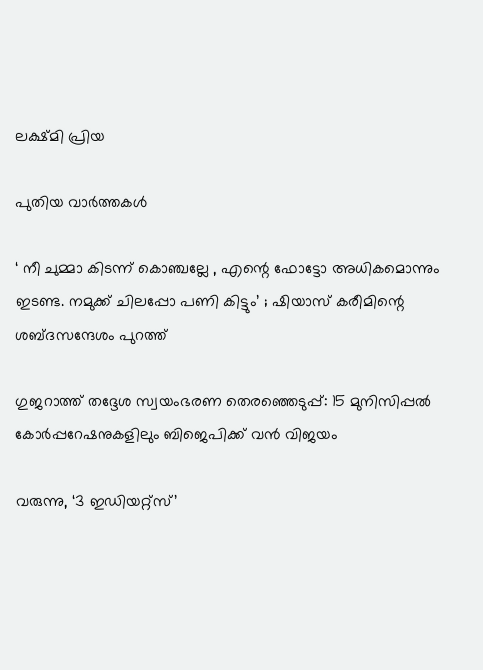ലക്ഷ്‌മി പ്രിയ

പുതിയ വാര്‍ത്തകള്‍

‘ നീ ചുമ്മാ കിടന്ന് കൊഞ്ചല്ലേ , എന്റെ ഫോട്ടോ അധികമൊന്നും ഇടണ്ട. നമുക്ക് ചിലപ്പോ പണി കിട്ടും’ ; ഷിയാസ് കരീമിന്റെ ശബ്ദസന്ദേശം പുറത്ത്

ഗുജറാത്ത് തദ്ദേശ സ്വയംഭരണ തെരഞ്ഞെടുപ്പ്: 15 മുനിസിപ്പൽ കോർപ്പറേഷനുകളിലും ബിജെപിക്ക് വൻ വിജയം

വരുന്നു, ‘3 ഇഡിയറ്റ്സ്’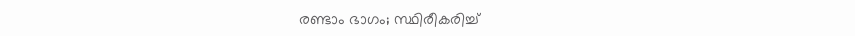രണ്ടാം ഭാഗം; സ്ഥിരീകരിച്ച്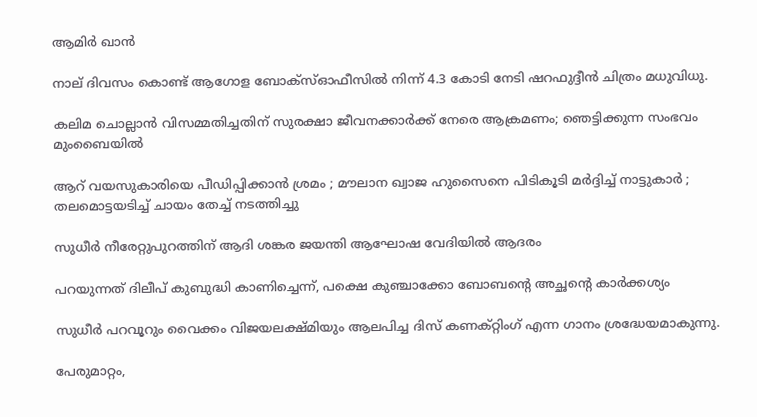ആമിർ ഖാൻ

നാല് ദിവസം കൊണ്ട് ആഗോള ബോക്സ്ഓഫീസിൽ നിന്ന് 4.3 കോടി നേടി ഷറഫുദ്ദീൻ ചിത്രം മധുവിധു.

കലിമ ചൊല്ലാൻ വിസമ്മതിച്ചതിന് സുരക്ഷാ ജീവനക്കാർക്ക് നേരെ ആക്രമണം; ഞെട്ടിക്കുന്ന സംഭവം മുംബൈയിൽ

ആറ് വയസുകാരിയെ പീഡിപ്പിക്കാൻ ശ്രമം ; മൗലാന ഖ്വാജ ഹുസൈനെ പിടികൂടി മർദ്ദിച്ച് നാട്ടുകാർ ; തലമൊട്ടയടിച്ച് ചായം തേച്ച് നടത്തിച്ചു

സുധീർ നീരേറ്റുപുറത്തിന് ആദി ശങ്കര ജയന്തി ആഘോഷ വേദിയിൽ ആദരം

പറയുന്നത് ദിലീപ് കുബുദ്ധി കാണിച്ചെന്ന്, പക്ഷെ കുഞ്ചാക്കോ ബോബന്റെ അച്ഛന്റെ കാർക്കശ്യം

സുധീർ പറവൂറും വൈക്കം വിജയലക്ഷ്മിയും ആലപിച്ച ദിസ്‌ കണക്റ്റിംഗ് എന്ന ഗാനം ശ്രദ്ധേയമാകുന്നു.

പേരുമാറ്റം,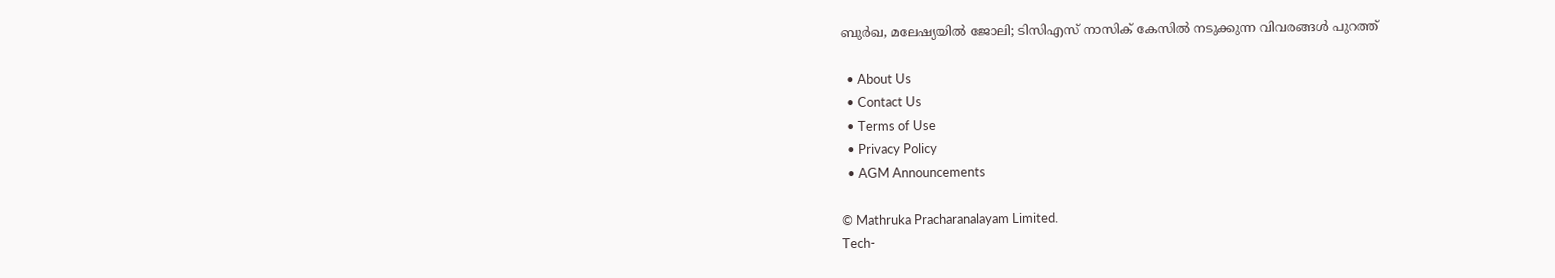ബുർഖ, മലേഷ്യയിൽ ജോലി; ടിസിഎസ് നാസിക് കേസിൽ നടുക്കുന്ന വിവരങ്ങൾ പുറത്ത്

  • About Us
  • Contact Us
  • Terms of Use
  • Privacy Policy
  • AGM Announcements

© Mathruka Pracharanalayam Limited.
Tech-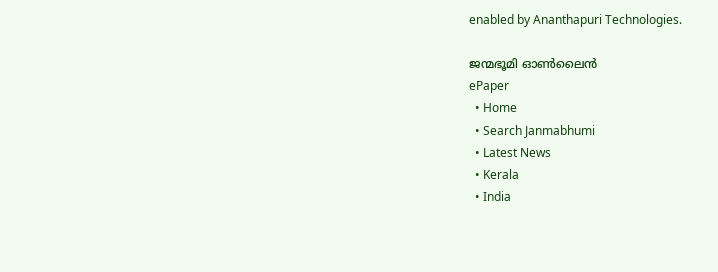enabled by Ananthapuri Technologies.

ജന്മഭൂമി ഓണ്‍ലൈന്‍
ePaper
  • Home
  • Search Janmabhumi
  • Latest News
  • Kerala
  • India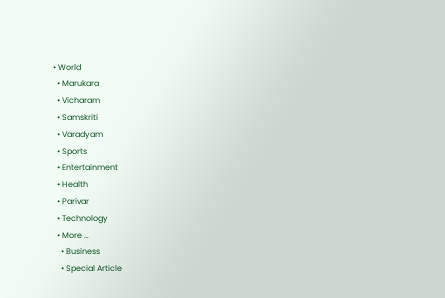• World
  • Marukara
  • Vicharam
  • Samskriti
  • Varadyam
  • Sports
  • Entertainment
  • Health
  • Parivar
  • Technology
  • More …
    • Business
    • Special Article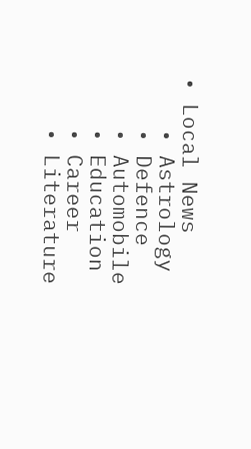• Local News
    • Astrology
    • Defence
    • Automobile
    • Education
    • Career
    • Literature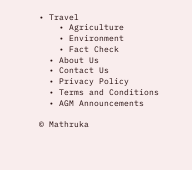• Travel
    • Agriculture
    • Environment
    • Fact Check
  • About Us
  • Contact Us
  • Privacy Policy
  • Terms and Conditions
  • AGM Announcements

© Mathruka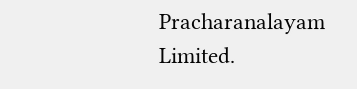Pracharanalayam Limited.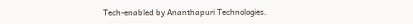Tech-enabled by Ananthapuri Technologies.